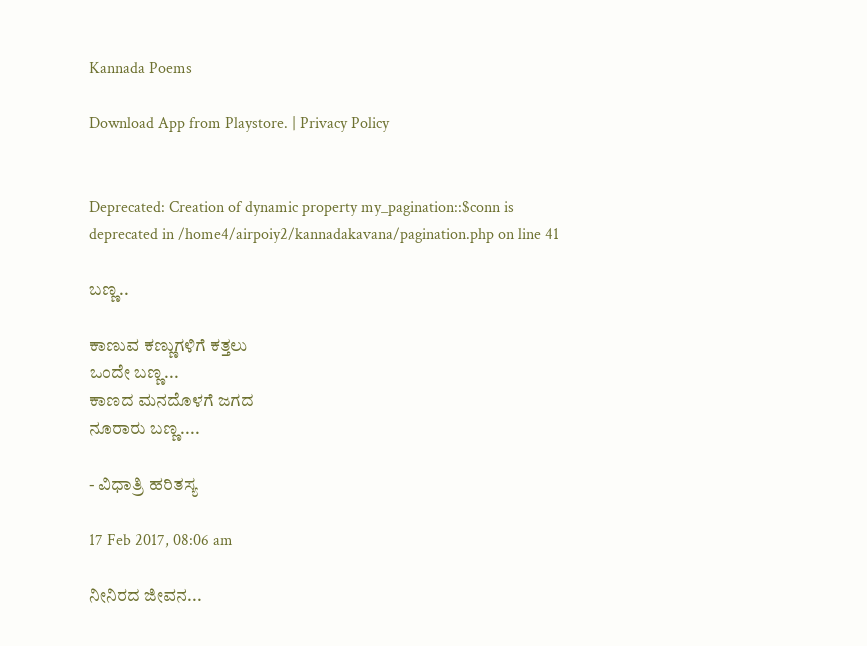Kannada Poems

Download App from Playstore. | Privacy Policy


Deprecated: Creation of dynamic property my_pagination::$conn is deprecated in /home4/airpoiy2/kannadakavana/pagination.php on line 41

ಬಣ್ಣ..

ಕಾಣುವ ಕಣ್ಣುಗಳಿಗೆ ಕತ್ತಲು
ಒಂದೇ ಬಣ್ಣ...
ಕಾಣದ ಮನದೊಳಗೆ ಜಗದ
ನೂರಾರು ಬಣ್ಣ....

- ವಿಧಾತ್ರಿ ಹರಿತಸ್ಯ

17 Feb 2017, 08:06 am

ನೀನಿರದ ಜೀವನ...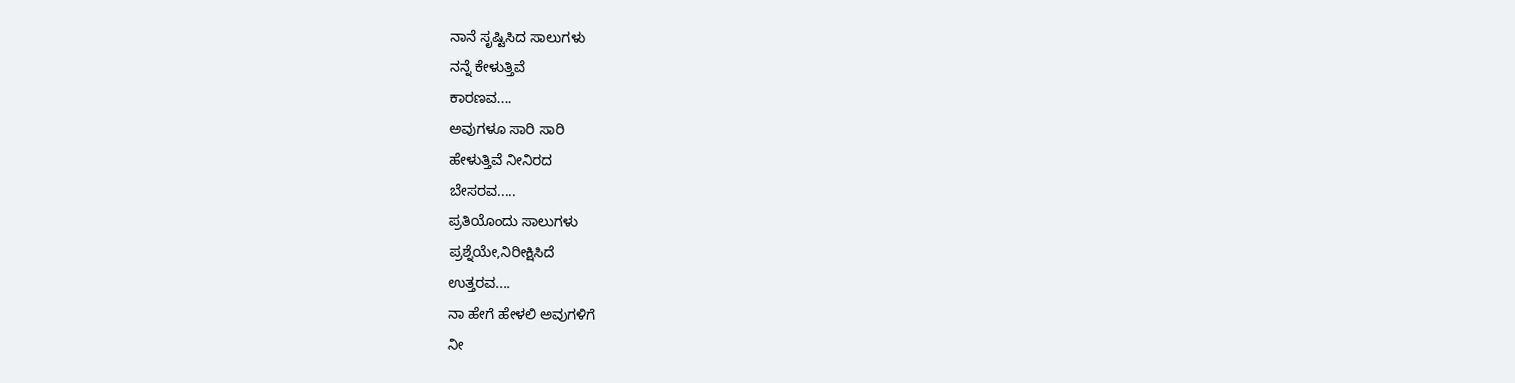ನಾನೆ ಸೃಷ್ಟಿಸಿದ ಸಾಲುಗಳು
ನನ್ನೆ ಕೇಳುತ್ತಿವೆ
ಕಾರಣವ....
ಅವುಗಳೂ ಸಾರಿ ಸಾರಿ
ಹೇಳುತ್ತಿವೆ ನೀನಿರದ
ಬೇಸರವ.....
ಪ್ರತಿಯೊಂದು ಸಾಲುಗಳು
ಪ್ರಶ್ನೆಯೇ,ನಿರೀಕ್ಷಿಸಿದೆ
ಉತ್ತರವ....
ನಾ ಹೇಗೆ ಹೇಳಲಿ ಅವುಗಳಿಗೆ
ನೀ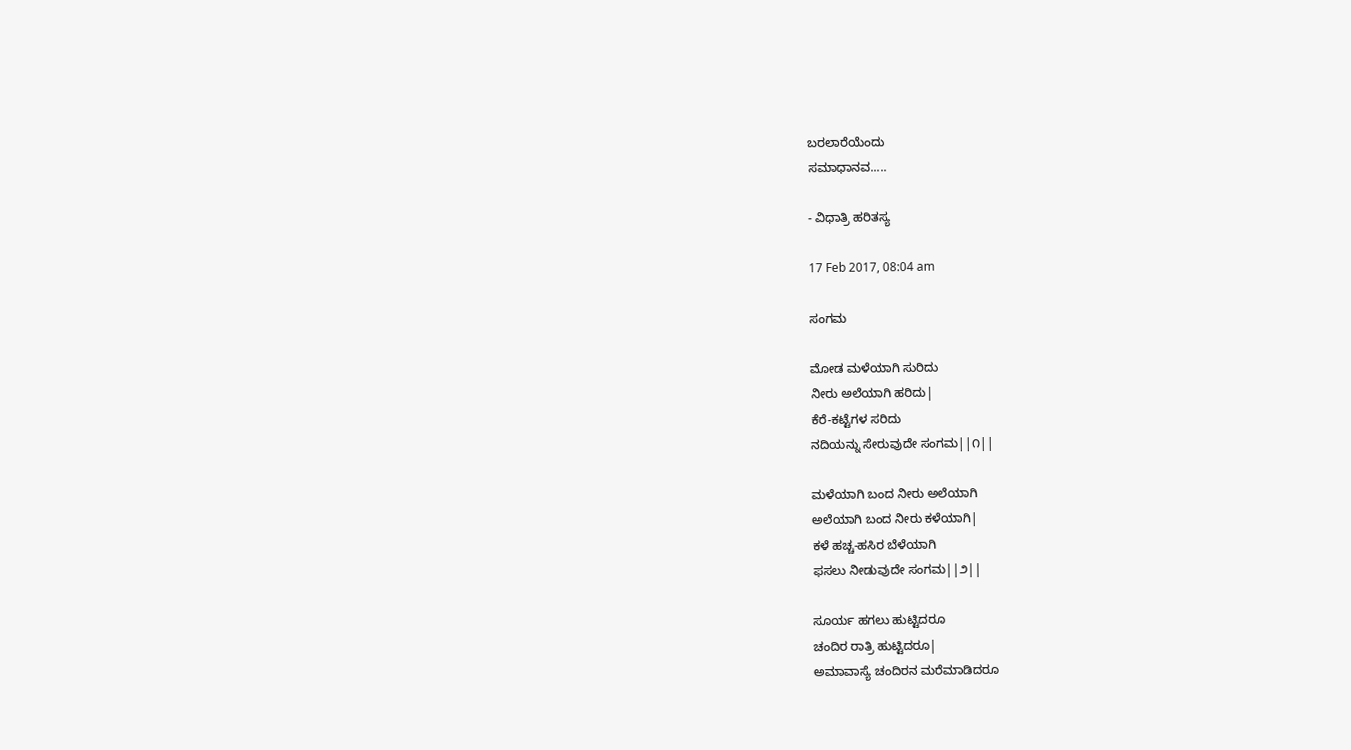ಬರಲಾರೆಯೆಂದು
ಸಮಾಧಾನವ.....

- ವಿಧಾತ್ರಿ ಹರಿತಸ್ಯ

17 Feb 2017, 08:04 am

ಸಂಗಮ

ಮೋಡ ಮಳೆಯಾಗಿ ಸುರಿದು
ನೀರು ಅಲೆಯಾಗಿ ಹರಿದು|
ಕೆರೆ-ಕಟ್ಟೆಗಳ ಸರಿದು
ನದಿಯನ್ನು ಸೇರುವುದೇ ಸಂಗಮ||೧||

ಮಳೆಯಾಗಿ ಬಂದ ನೀರು ಅಲೆಯಾಗಿ
ಅಲೆಯಾಗಿ ಬಂದ ನೀರು ಕಳೆಯಾಗಿ|
ಕಳೆ ಹಚ್ಚ-ಹಸಿರ ಬೆಳೆಯಾಗಿ
ಫಸಲು ನೀಡುವುದೇ ಸಂಗಮ||೨||

ಸೂರ್ಯ ಹಗಲು ಹುಟ್ಟಿದರೂ
ಚಂದಿರ ರಾತ್ರಿ ಹುಟ್ಟಿದರೂ|
ಅಮಾವಾಸ್ಯೆ ಚಂದಿರನ ಮರೆಮಾಡಿದರೂ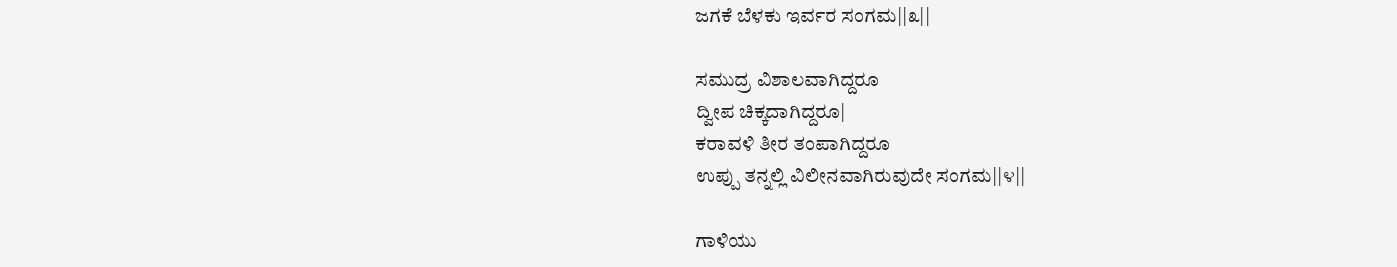ಜಗಕೆ ಬೆಳಕು ಇರ್ವರ ಸಂಗಮ||೩||

ಸಮುದ್ರ ವಿಶಾಲವಾಗಿದ್ದರೂ
ದ್ವೀಪ ಚಿಕ್ಕದಾಗಿದ್ದರೂ|
ಕರಾವಳಿ ತೀರ ತಂಪಾಗಿದ್ದರೂ
ಉಪ್ಪು ತನ್ನಲ್ಲಿ ವಿಲೀನವಾಗಿರುವುದೇ ಸಂಗಮ||೪||

ಗಾಳಿಯು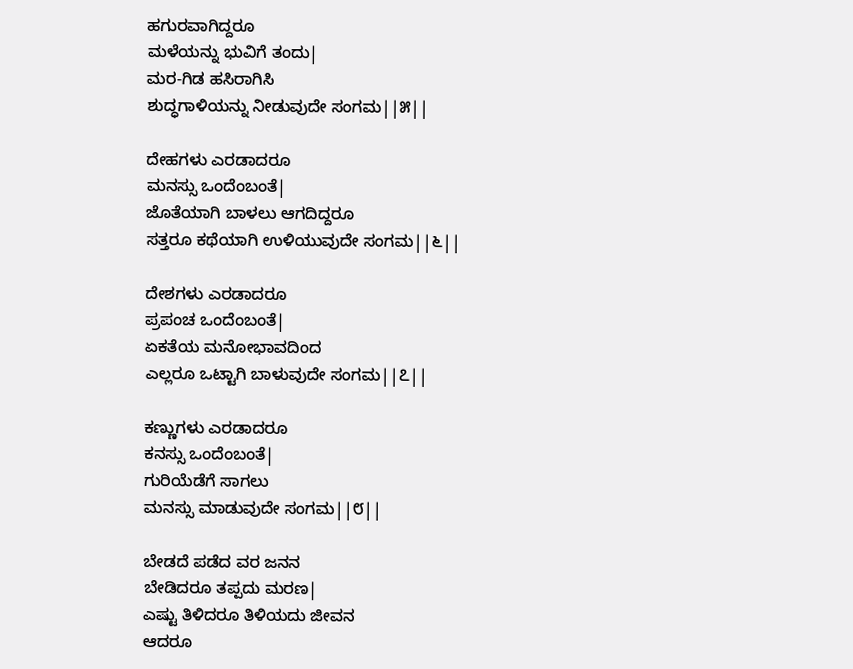ಹಗುರವಾಗಿದ್ದರೂ
ಮಳೆಯನ್ನು ಭುವಿಗೆ ತಂದು|
ಮರ-ಗಿಡ ಹಸಿರಾಗಿಸಿ
ಶುದ್ಧಗಾಳಿಯನ್ನು ನೀಡುವುದೇ ಸಂಗಮ||೫||

ದೇಹಗಳು ಎರಡಾದರೂ
ಮನಸ್ಸು ಒಂದೆಂಬಂತೆ|
ಜೊತೆಯಾಗಿ ಬಾಳಲು ಆಗದಿದ್ದರೂ
ಸತ್ತರೂ ಕಥೆಯಾಗಿ ಉಳಿಯುವುದೇ ಸಂಗಮ||೬||

ದೇಶಗಳು ಎರಡಾದರೂ
ಪ್ರಪಂಚ ಒಂದೆಂಬಂತೆ|
ಏಕತೆಯ ಮನೋಭಾವದಿಂದ
ಎಲ್ಲರೂ ಒಟ್ಟಾಗಿ ಬಾಳುವುದೇ ಸಂಗಮ||೭||

ಕಣ್ಣುಗಳು ಎರಡಾದರೂ
ಕನಸ್ಸು ಒಂದೆಂಬಂತೆ|
ಗುರಿಯೆಡೆಗೆ ಸಾಗಲು
ಮನಸ್ಸು ಮಾಡುವುದೇ ಸಂಗಮ||೮||

ಬೇಡದೆ ಪಡೆದ ವರ ಜನನ
ಬೇಡಿದರೂ ತಪ್ಪದು ಮರಣ|
ಎಷ್ಟು ತಿಳಿದರೂ ತಿಳಿಯದು ಜೀವನ
ಆದರೂ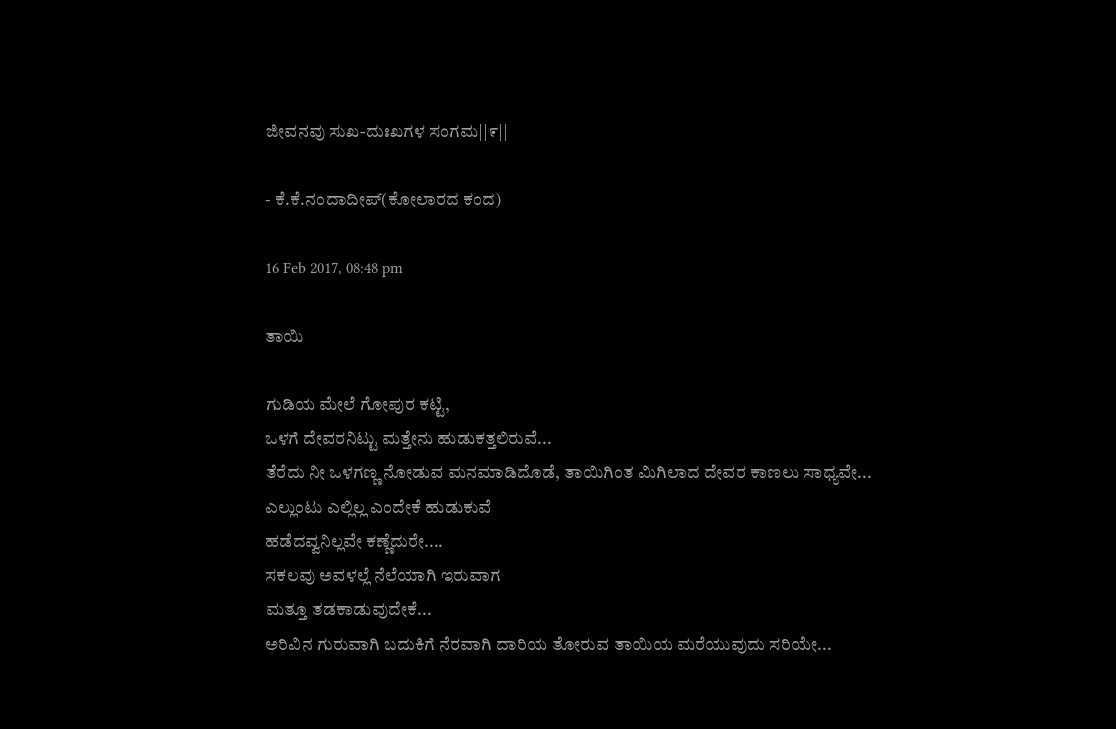ಜೀವನವು ಸುಖ-ದುಃಖಗಳ ಸಂಗಮ||೯||

- ಕೆ.ಕೆ.ನಂದಾದೀಪ್(ಕೋಲಾರದ ಕಂದ)

16 Feb 2017, 08:48 pm

ತಾಯಿ

ಗುಡಿಯ ಮೇಲೆ ಗೋಪುರ ಕಟ್ಟಿ,
ಒಳಗೆ ದೇವರನಿಟ್ಟು ಮತ್ತೇನು ಹುಡುಕತ್ತಲಿರುವೆ...
ತೆರೆದು ನೀ ಒಳಗಣ್ಣ ನೋಡುವ ಮನಮಾಡಿದೊಡೆ, ತಾಯಿಗಿಂತ ಮಿಗಿಲಾದ ದೇವರ ಕಾಣಲು ಸಾಧ್ಯವೇ...
ಎಲ್ಲುಂಟು ಎಲ್ಲಿಲ್ಲ ಎಂದೇಕೆ ಹುಡುಕುವೆ
ಹಡೆದವ್ವನಿಲ್ಲವೇ ಕಣ್ಣೆದುರೇ....
ಸಕಲವು ಅವಳಲ್ಲೆ ನೆಲೆಯಾಗಿ ಇರುವಾಗ
ಮತ್ತೂ ತಡಕಾಡುವುದೇಕೆ...
ಅರಿವಿನ ಗುರುವಾಗಿ ಬದುಕಿಗೆ ನೆರವಾಗಿ ದಾರಿಯ ತೋರುವ ತಾಯಿಯ ಮರೆಯುವುದು ಸರಿಯೇ...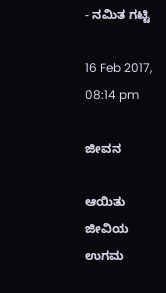- ನಮಿತ ಗಟ್ಟಿ

16 Feb 2017, 08:14 pm

ಜೀವನ

ಆಯಿತು ಜೀವಿಯ ಉಗಮ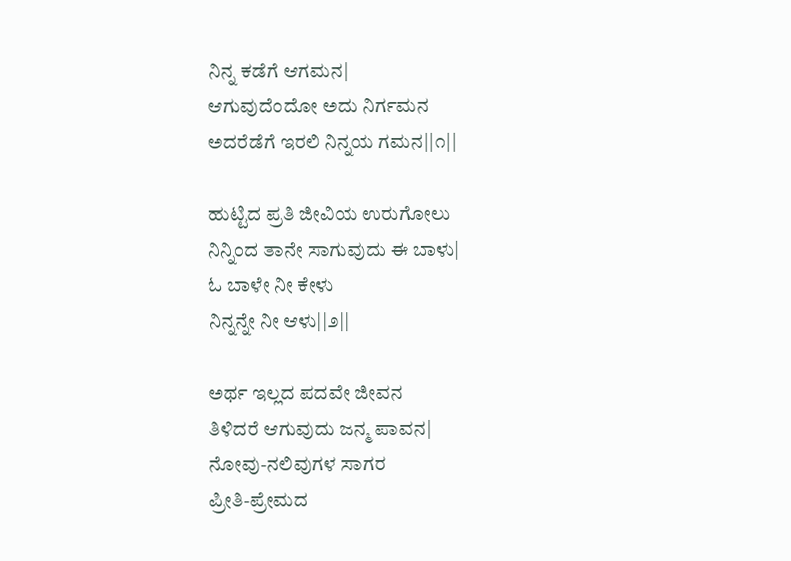ನಿನ್ನ ಕಡೆಗೆ ಆಗಮನ|
ಆಗುವುದೆಂದೋ ಅದು ನಿರ್ಗಮನ
ಅದರೆಡೆಗೆ ಇರಲಿ ನಿನ್ನಯ ಗಮನ||೧||

ಹುಟ್ಟಿದ ಪ್ರತಿ ಜೀವಿಯ ಉರುಗೋಲು
ನಿನ್ನಿಂದ ತಾನೇ ಸಾಗುವುದು ಈ ಬಾಳು|
ಓ ಬಾಳೇ ನೀ ಕೇಳು
ನಿನ್ನನ್ನೇ ನೀ ಆಳು||೨||

ಅರ್ಥ ಇಲ್ಲದ ಪದವೇ ಜೀವನ
ತಿಳಿದರೆ ಆಗುವುದು ಜನ್ಮ ಪಾವನ|
ನೋವು-ನಲಿವುಗಳ ಸಾಗರ
ಪ್ರೀತಿ-ಪ್ರೇಮದ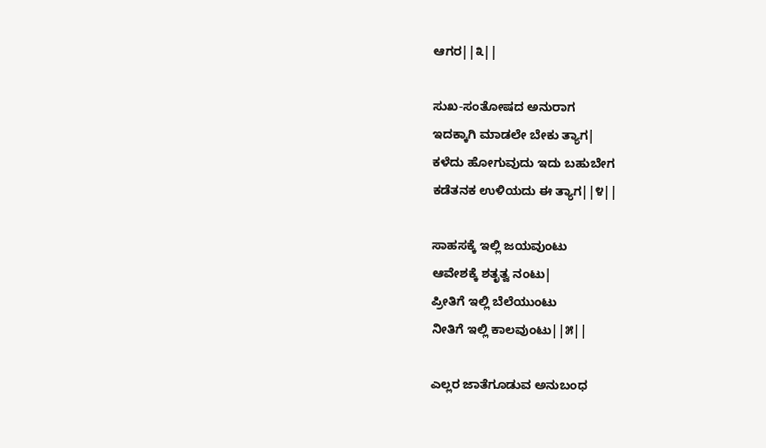ಆಗರ||೩||

ಸುಖ-ಸಂತೋಷದ ಅನುರಾಗ
ಇದಕ್ಕಾಗಿ ಮಾಡಲೇ ಬೇಕು ತ್ಯಾಗ|
ಕಳೆದು ಹೋಗುವುದು ಇದು ಬಹುಬೇಗ
ಕಡೆತನಕ ಉಳಿಯದು ಈ ತ್ಯಾಗ||೪||

ಸಾಹಸಕ್ಕೆ ಇಲ್ಲಿ ಜಯವುಂಟು
ಆವೇಶಕ್ಕೆ ಶತೃತ್ವ ನಂಟು|
ಪ್ರೀತಿಗೆ ಇಲ್ಲಿ ಬೆಲೆಯುಂಟು
ನೀತಿಗೆ ಇಲ್ಲಿ ಕಾಲವುಂಟು||೫||

ಎಲ್ಲರ ಜಾತೆಗೂಡುವ ಅನುಬಂಧ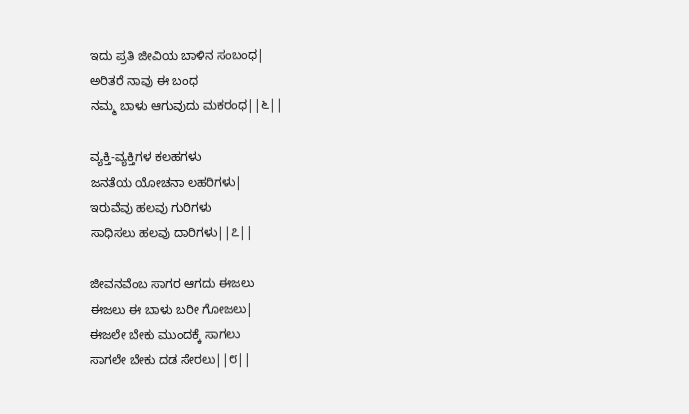ಇದು ಪ್ರತಿ ಜೀವಿಯ ಬಾಳಿನ ಸಂಬಂಧ|
ಅರಿತರೆ ನಾವು ಈ ಬಂಧ
ನಮ್ಮ ಬಾಳು ಆಗುವುದು ಮಕರಂಧ||೬||

ವ್ಯಕ್ತಿ-ವ್ಯಕ್ತಿಗಳ ಕಲಹಗಳು
ಜನತೆಯ ಯೋಚನಾ ಲಹರಿಗಳು|
ಇರುವೆವು ಹಲವು ಗುರಿಗಳು
ಸಾಧಿಸಲು ಹಲವು ದಾರಿಗಳು||೭||

ಜೀವನವೆಂಬ ಸಾಗರ ಆಗದು ಈಜಲು
ಈಜಲು ಈ ಬಾಳು ಬರೀ ಗೋಜಲು|
ಈಜಲೇ ಬೇಕು ಮುಂದಕ್ಕೆ ಸಾಗಲು
ಸಾಗಲೇ ಬೇಕು ದಡ ಸೇರಲು||೮||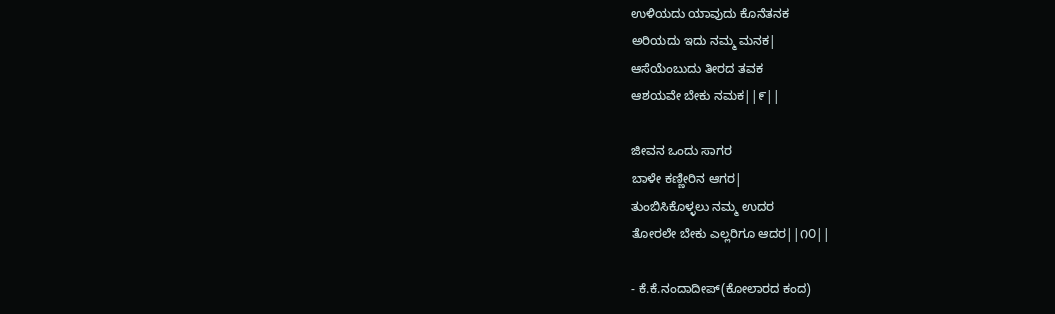ಉಳಿಯದು ಯಾವುದು ಕೊನೆತನಕ
ಅರಿಯದು ಇದು ನಮ್ಮ ಮನಕ|
ಆಸೆಯೆಂಬುದು ತೀರದ ತವಕ
ಆಶಯವೇ ಬೇಕು ನಮಕ||೯||

ಜೀವನ ಒಂದು ಸಾಗರ
ಬಾಳೇ ಕಣ್ಣೀರಿನ ಆಗರ|
ತುಂಬಿಸಿಕೊಳ್ಳಲು ನಮ್ಮ ಉದರ
ತೋರಲೇ ಬೇಕು ಎಲ್ಲರಿಗೂ ಆದರ||೧೦||

- ಕೆ.ಕೆ.ನಂದಾದೀಪ್(ಕೋಲಾರದ ಕಂದ)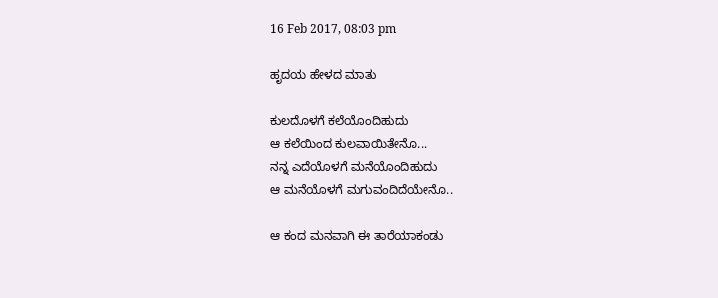16 Feb 2017, 08:03 pm

ಹೃದಯ ಹೇಳದ ಮಾತು

ಕುಲದೊಳಗೆ ಕಲೆಯೊಂದಿಹುದು
ಆ ಕಲೆಯಿಂದ ಕುಲವಾಯಿತೇನೊ...
ನನ್ನ ಎದೆಯೊಳಗೆ ಮನೆಯೊಂದಿಹುದು
ಆ ಮನೆಯೊಳಗೆ ಮಗುವಂದಿದೆಯೇನೊ..

ಆ ಕಂದ ಮನವಾಗಿ ಈ ತಾರೆಯಾಕಂಡು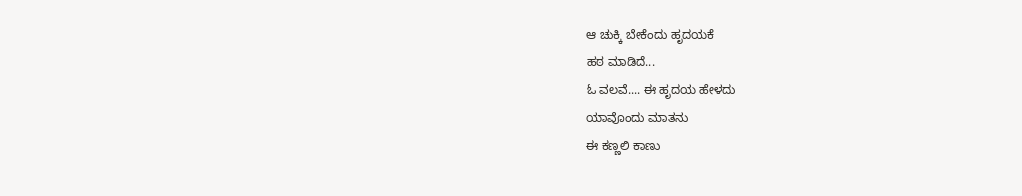ಆ ಚುಕ್ಕಿ ಬೇಕೆಂದು ಹೃದಯಕೆ
ಹಠ ಮಾಡಿದೆ...
ಓ ವಲವೆ.... ಈ ಹೃದಯ ಹೇಳದು
ಯಾವೊಂದು ಮಾತನು
ಈ ಕಣ್ಣಲಿ ಕಾಣು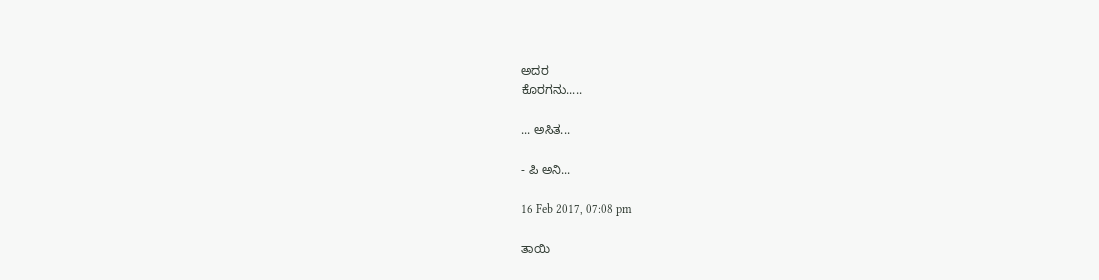ಅದರ
ಕೊರಗನು.....

... ಅಸಿತ...

- ಪಿ ಅನಿ...

16 Feb 2017, 07:08 pm

ತಾಯಿ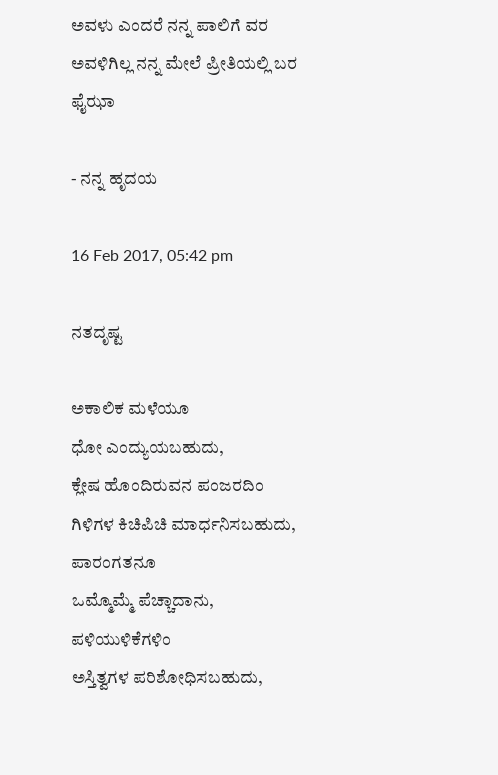ಅವಳು ಎಂದರೆ ನನ್ನ ಪಾಲಿಗೆ ವರ
ಅವಳಿಗಿಲ್ಲ ನನ್ನ ಮೇಲೆ ಪ್ರೀತಿಯಲ್ಲಿ ಬರ
ಫೈಝಾ

- ನನ್ನ ಹೃದಯ

16 Feb 2017, 05:42 pm

ನತದೃಷ್ಟ

ಅಕಾಲಿಕ ಮಳೆಯೂ
ಧೋ ಎಂದ್ಯುಯಬಹುದು,
ಕ್ಲೇಷ ಹೊಂದಿರುವನ ಪಂಜರದಿಂ
ಗಿಳಿಗಳ ಕಿಚಿಪಿಚಿ ಮಾರ್ಧನಿಸಬಹುದು,
ಪಾರಂಗತನೂ
ಒಮ್ಮೊಮ್ಮೆ ಪೆಚ್ಚಾದಾನು,
ಪಳಿಯುಳಿಕೆಗಳಿಂ
ಅಸ್ತಿತ್ವಗಳ ಪರಿಶೋಧಿಸಬಹುದು,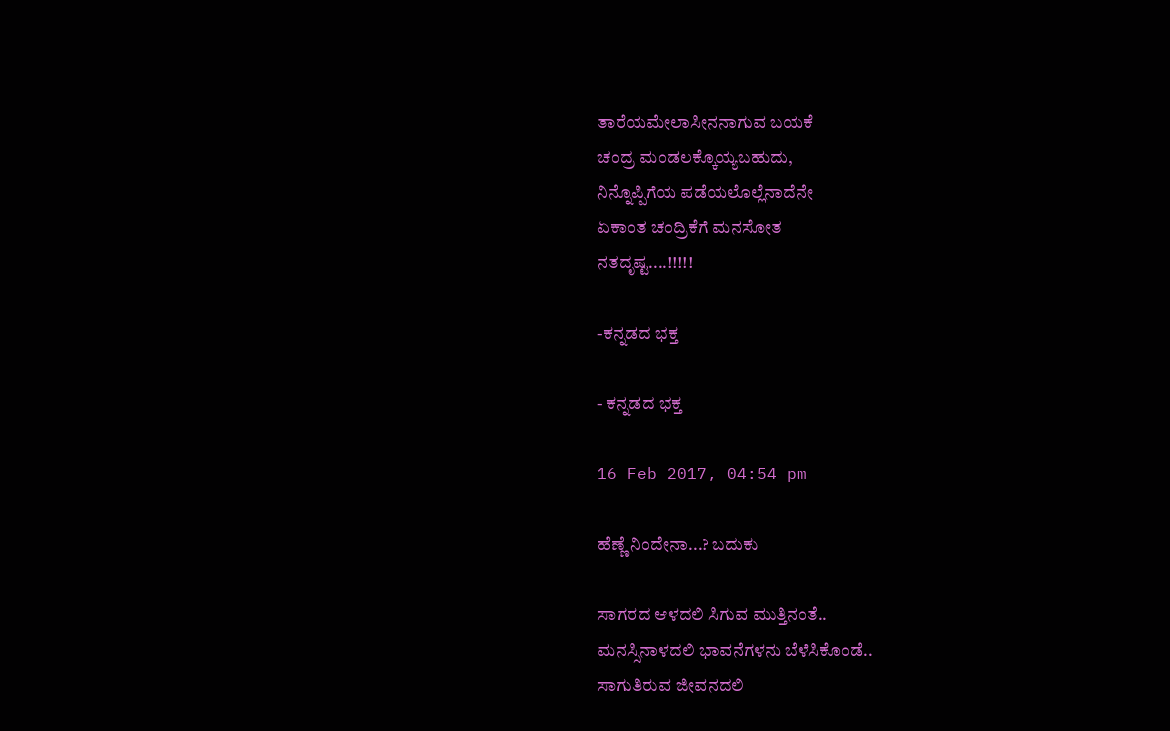ತಾರೆಯಮೇಲಾಸೀನನಾಗುವ ಬಯಕೆ
ಚಂದ್ರ ಮಂಡಲಕ್ಕೊಯ್ಯಬಹುದು,
ನಿನ್ನೊಪ್ಪಿಗೆಯ ಪಡೆಯಲೊಲ್ಲೆನಾದೆನೇ
ಏಕಾಂತ ಚಂದ್ರಿಕೆಗೆ ಮನಸೋತ
ನತದೃಷ್ಟ....!!!!!

-ಕನ್ನಡದ ಭಕ್ತ

- ಕನ್ನಡದ ಭಕ್ತ

16 Feb 2017, 04:54 pm

ಹೆಣ್ಣೆ ನಿಂದೇನಾ...? ಬದುಕು

ಸಾಗರದ ಆಳದಲಿ ಸಿಗುವ ಮುತ್ತಿನಂತೆ..
ಮನಸ್ಸಿನಾಳದಲಿ ಭಾವನೆಗಳನು ಬೆಳೆಸಿಕೊಂಡೆ..
ಸಾಗುತಿರುವ ಜೀವನದಲಿ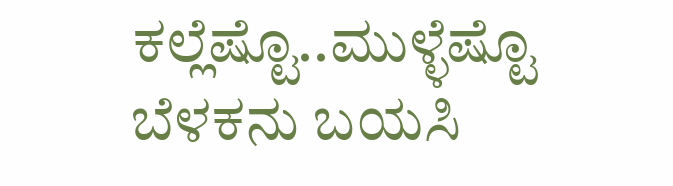ಕಲ್ಲೆಷ್ಟೊ..ಮುಳ್ಳೆಷ್ಟೊ
ಬೆಳಕನು ಬಯಸಿ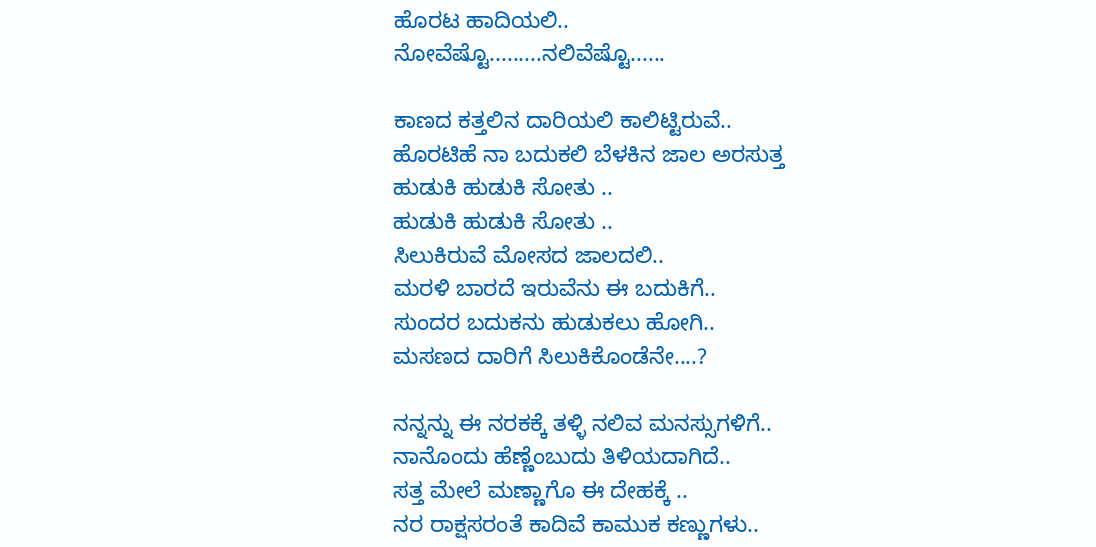ಹೊರಟ ಹಾದಿಯಲಿ..
ನೋವೆಷ್ಟೊ.........ನಲಿವೆಷ್ಟೊ......

ಕಾಣದ ಕತ್ತಲಿನ ದಾರಿಯಲಿ ಕಾಲಿಟ್ಟಿರುವೆ..
ಹೊರಟಿಹೆ ನಾ ಬದುಕಲಿ ಬೆಳಕಿನ ಜಾಲ ಅರಸುತ್ತ
ಹುಡುಕಿ ಹುಡುಕಿ ಸೋತು ..
ಹುಡುಕಿ ಹುಡುಕಿ ಸೋತು ..
ಸಿಲುಕಿರುವೆ ಮೋಸದ ಜಾಲದಲಿ..
ಮರಳಿ ಬಾರದೆ ಇರುವೆನು ಈ ಬದುಕಿಗೆ..
ಸುಂದರ ಬದುಕನು ಹುಡುಕಲು ಹೋಗಿ..
ಮಸಣದ ದಾರಿಗೆ ಸಿಲುಕಿಕೊಂಡೆನೇ....?

ನನ್ನನ್ನು ಈ ನರಕಕ್ಕೆ ತಳ್ಳಿ ನಲಿವ ಮನಸ್ಸುಗಳಿಗೆ..
ನಾನೊಂದು ಹೆಣ್ಣೆಂಬುದು ತಿಳಿಯದಾಗಿದೆ..
ಸತ್ತ ಮೇಲೆ ಮಣ್ಣಾಗೊ ಈ ದೇಹಕ್ಕೆ ..
ನರ ರಾಕ್ಷಸರಂತೆ ಕಾದಿವೆ ಕಾಮುಕ ಕಣ್ಣುಗಳು..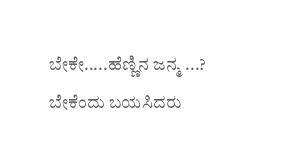ಬೇಕೇ.....ಹೆಣ್ಣಿನ ಜನ್ಮ ...?
ಬೇಕೆಂದು ಬಯಸಿದರು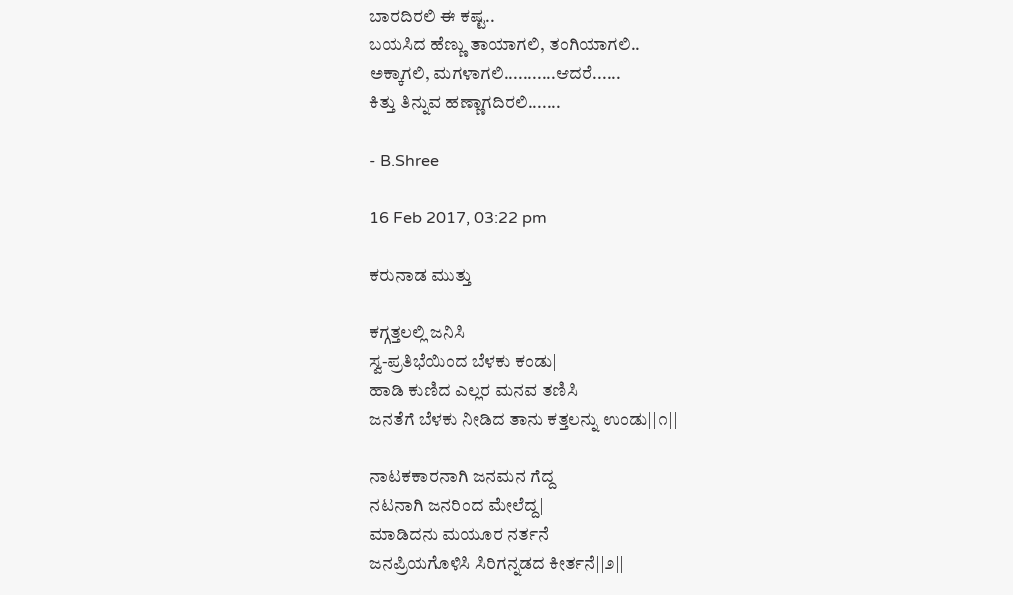ಬಾರದಿರಲಿ ಈ ಕಷ್ಟ..
ಬಯಸಿದ ಹೆಣ್ಣು ತಾಯಾಗಲಿ, ತಂಗಿಯಾಗಲಿ..
ಅಕ್ಕಾಗಲಿ, ಮಗಳಾಗಲಿ...........ಆದರೆ......
ಕಿತ್ತು ತಿನ್ನುವ ಹಣ್ಣಾಗದಿರಲಿ.......

- B.Shree

16 Feb 2017, 03:22 pm

ಕರುನಾಡ ಮುತ್ತು

ಕಗ್ಗತ್ತಲಲ್ಲಿ ಜನಿಸಿ
ಸ್ವ-ಪ್ರತಿಭೆಯಿಂದ ಬೆಳಕು ಕಂಡು|
ಹಾಡಿ ಕುಣಿದ ಎಲ್ಲರ ಮನವ ತಣಿಸಿ
ಜನತೆಗೆ ಬೆಳಕು ನೀಡಿದ ತಾನು ಕತ್ತಲನ್ನು ಉಂಡು||೧||

ನಾಟಕಕಾರನಾಗಿ ಜನಮನ ಗೆದ್ದ
ನಟನಾಗಿ ಜನರಿಂದ ಮೇಲೆದ್ದ|
ಮಾಡಿದನು ಮಯೂರ ನರ್ತನೆ
ಜನಪ್ರಿಯಗೊಳಿಸಿ ಸಿರಿಗನ್ನಡದ ಕೀರ್ತನೆ||೨||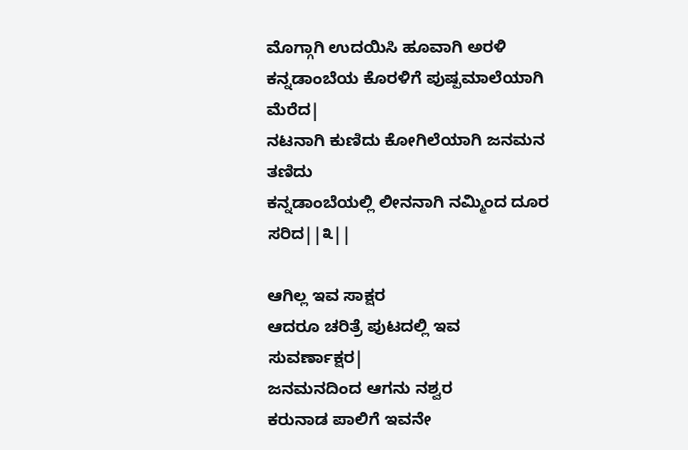ಮೊಗ್ಗಾಗಿ ಉದಯಿಸಿ ಹೂವಾಗಿ ಅರಳಿ
ಕನ್ನಡಾಂಬೆಯ ಕೊರಳಿಗೆ ಪುಷ್ಪಮಾಲೆಯಾಗಿ ಮೆರೆದ|
ನಟನಾಗಿ ಕುಣಿದು ಕೋಗಿಲೆಯಾಗಿ ಜನಮನ ತಣಿದು
ಕನ್ನಡಾಂಬೆಯಲ್ಲಿ ಲೀನನಾಗಿ ನಮ್ಮಿಂದ ದೂರ ಸರಿದ||೩||

ಆಗಿಲ್ಲ ಇವ ಸಾಕ್ಷರ
ಆದರೂ ಚರಿತ್ರೆ ಪುಟದಲ್ಲಿ ಇವ ಸುವರ್ಣಾಕ್ಷರ|
ಜನಮನದಿಂದ ಆಗನು ನಶ್ವರ
ಕರುನಾಡ ಪಾಲಿಗೆ ಇವನೇ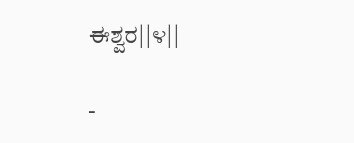ಈಶ್ವರ||೪||

-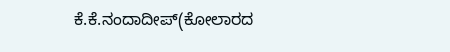ಕೆ.ಕೆ.ನಂದಾದೀಪ್(ಕೋಲಾರದ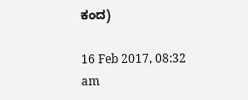ಕಂದ)

16 Feb 2017, 08:32 am